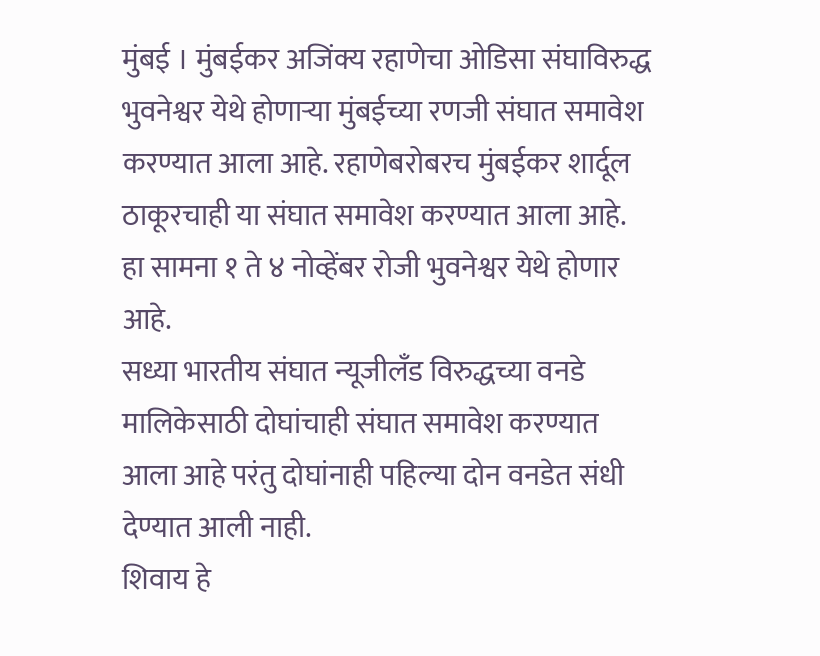मुंबई । मुंबईकर अजिंक्य रहाणेचा ओडिसा संघाविरुद्ध भुवनेश्वर येथे होणाऱ्या मुंबईच्या रणजी संघात समावेश करण्यात आला आहे. रहाणेबरोबरच मुंबईकर शार्दूल ठाकूरचाही या संघात समावेश करण्यात आला आहे.
हा सामना १ ते ४ नोव्हेंबर रोजी भुवनेश्वर येथे होणार आहे.
सध्या भारतीय संघात न्यूजीलँड विरुद्धच्या वनडे मालिकेसाठी दोघांचाही संघात समावेश करण्यात आला आहे परंतु दोघांनाही पहिल्या दोन वनडेत संधी देण्यात आली नाही.
शिवाय हे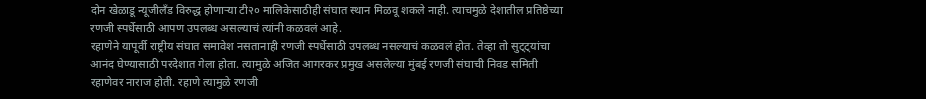दोन खेळाडू न्यूजीलँड विरुद्ध होणाऱ्या टी२० मालिकेसाठीही संघात स्थान मिळवू शकले नाही. त्याचमुळे देशातील प्रतिष्ठेच्या रणजी स्पर्धेसाठी आपण उपलब्ध असल्याचं त्यांनी कळवलं आहे.
रहाणेने यापूर्वी राष्ट्रीय संघात समावेश नसतानाही रणजी स्पर्धेसाठी उपलब्ध नसल्याचं कळवलं होत. तेव्हा तो सुट्ट्यांचा आनंद घेण्यासाठी परदेशात गेला होता. त्यामुळे अजित आगरकर प्रमुख असलेल्या मुंबई रणजी संघाची निवड समिती रहाणेवर नाराज होती. रहाणे त्यामुळे रणजी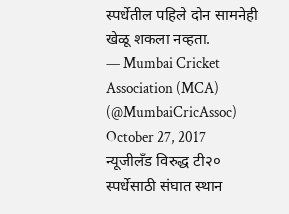स्पर्धेतील पहिले दोन सामनेही खेळू शकला नव्हता.
— Mumbai Cricket Association (MCA) (@MumbaiCricAssoc) October 27, 2017
न्यूजीलँड विरुद्ध टी२० स्पर्धेसाठी संघात स्थान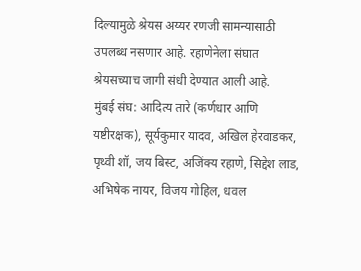दिल्यामुळे श्रेयस अय्यर रणजी सामन्यासाठी उपलब्ध नसणार आहे. रहाणेनेला संघात श्रेयसच्याच जागी संधी देण्यात आली आहे.
मुंबई संघ: आदित्य तारे (कर्णधार आणि यष्टीरक्षक), सूर्यकुमार यादव, अखिल हेरवाडकर, पृथ्वी शॉ, जय बिस्ट, अजिंक्य रहाणे, सिद्देश लाड, अभिषेक नायर, विजय गोहिल, धवल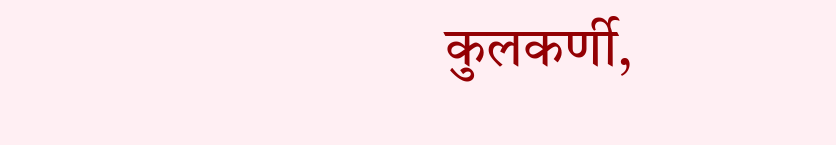कुलकर्णी,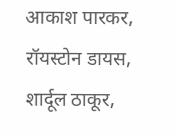आकाश पारकर, रॉयस्टोन डायस, शार्दूल ठाकूर,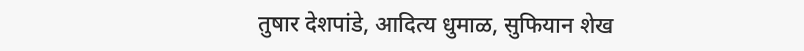तुषार देशपांडे, आदित्य धुमाळ, सुफियान शेख